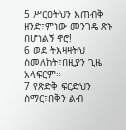5 ሥርዐትህን እጠብቅ ዘንድ፣ምነው መንገዴ ጽኑ በሆነልኝ ኖሮ!
6 ወደ ትእዛዛትህ ስመለከት፣በዚያን ጊዜ አላፍርም።
7 የጽድቅ ፍርድህን ስማር፣በቅን ልብ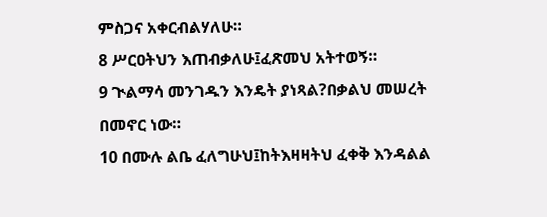ምስጋና አቀርብልሃለሁ።
8 ሥርዐትህን እጠብቃለሁ፤ፈጽመህ አትተወኝ።
9 ጒልማሳ መንገዱን እንዴት ያነጻል?በቃልህ መሠረት በመኖር ነው።
10 በሙሉ ልቤ ፈለግሁህ፤ከትእዛዛትህ ፈቀቅ እንዳልል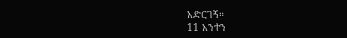አድርገኝ።
11 አንተን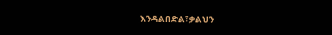እንዳልበድል፣ቃልህን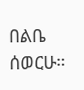በልቤ ሰወርሁ።